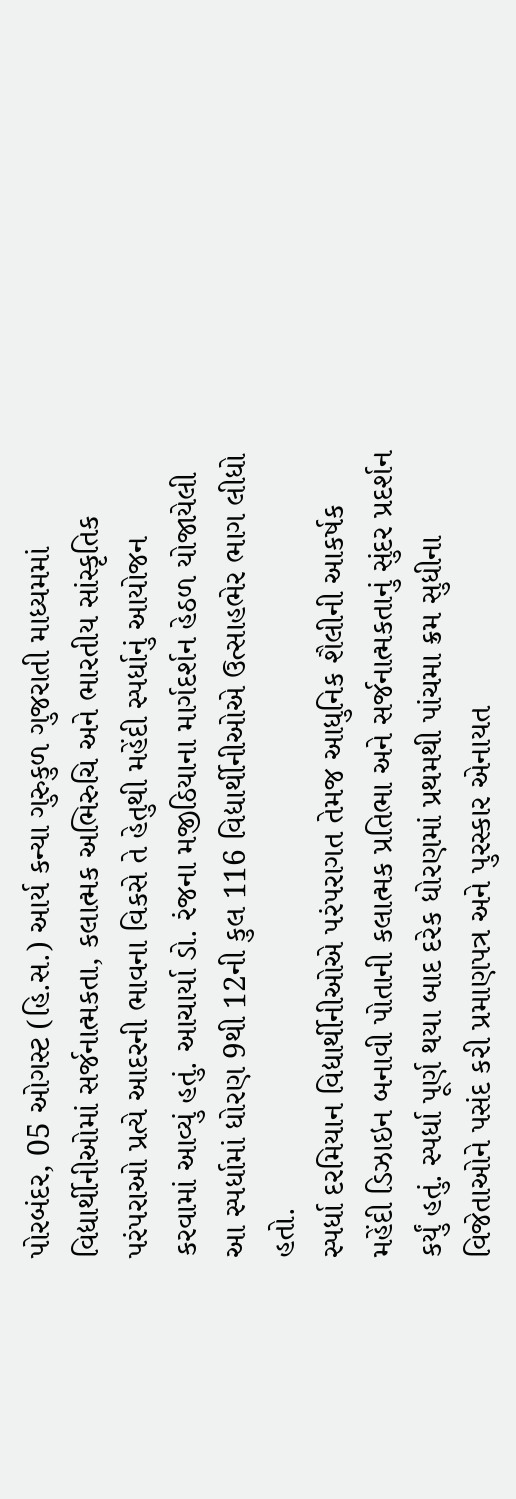પોરબંદર, 05 ઓગસ્ટ (હિ.સ.) આર્ય કન્યા ગુરુકુળ ગુજરાતી માધ્યમમાં વિદ્યાર્થીનીઓમાં સર્જનાત્મકતા, કલાત્મક અભિરુચિ અને ભારતીય સાંસ્કૃતિક પરંપરાઓ પ્રત્યે આદરની ભાવના વિકસે તે હેતુથી મહેંદી સ્પર્ધાનું આયોજન કરવામાં આવ્યું હતું. આચાર્યા ડો. રંજના મજીઠિયાના માર્ગદર્શન હેઠળ યોજાયેલી આ સ્પર્ધામાં ધોરણ 9થી 12ની કુલ 116 વિદ્યાર્થીનીઓએ ઉત્સાહભેર ભાગ લીધો હતો.
સ્પર્ધા દરમિયાન વિદ્યાર્થીનીઓએ પરંપરાગત તેમજ આધુનિક શૈલીની આકર્ષક મહેંદી ડિઝાઇન બનાવી પોતાની કલાત્મક પ્રતિભા અને સર્જનાત્મકતાનું સુંદર પ્રદર્શન કર્યું હતું. સ્પર્ધા પૂર્ણ થયા બાદ દરેક ધોરણમાં પ્રથમથી પાંચમા ક્રમ સુધીના વિજેતાઓને પસંદ કરી પ્રમાણપત્ર અને પુરસ્કાર એનાયત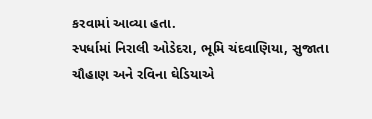કરવામાં આવ્યા હતા.
સ્પર્ધામાં નિરાલી ઓડેદરા, ભૂમિ ચંદવાણિયા, સુજાતા ચૌહાણ અને રવિના ઘેડિયાએ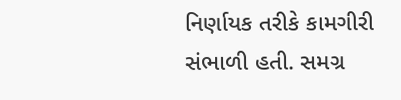નિર્ણાયક તરીકે કામગીરી સંભાળી હતી. સમગ્ર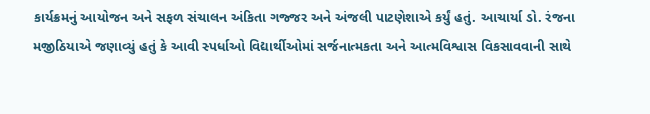કાર્યક્રમનું આયોજન અને સફળ સંચાલન અંકિતા ગજ્જર અને અંજલી પાટણેશાએ કર્યું હતું. આચાર્યા ડો. રંજના મજીઠિયાએ જણાવ્યું હતું કે આવી સ્પર્ધાઓ વિદ્યાર્થીઓમાં સર્જનાત્મકતા અને આત્મવિશ્વાસ વિકસાવવાની સાથે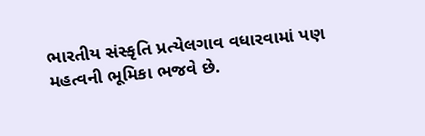ભારતીય સંસ્કૃતિ પ્રત્યેલગાવ વધારવામાં પણ મહત્વની ભૂમિકા ભજવે છે.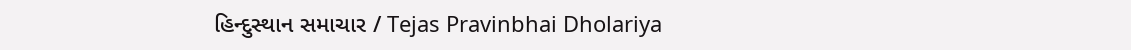હિન્દુસ્થાન સમાચાર / Tejas Pravinbhai Dholariya